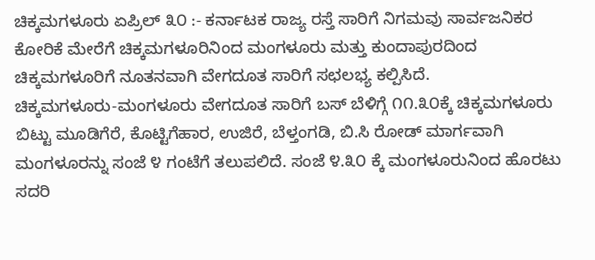ಚಿಕ್ಕಮಗಳೂರು ಏಪ್ರಿಲ್ ೩೦ :- ಕರ್ನಾಟಕ ರಾಜ್ಯ ರಸ್ತೆ ಸಾರಿಗೆ ನಿಗಮವು ಸಾರ್ವಜನಿಕರ ಕೋರಿಕೆ ಮೇರೆಗೆ ಚಿಕ್ಕಮಗಳೂರಿನಿಂದ ಮಂಗಳೂರು ಮತ್ತು ಕುಂದಾಪುರದಿಂದ ಚಿಕ್ಕಮಗಳೂರಿಗೆ ನೂತನವಾಗಿ ವೇಗದೂತ ಸಾರಿಗೆ ಸಛಲಭ್ಯ ಕಲ್ಪಿಸಿದೆ.
ಚಿಕ್ಕಮಗಳೂರು-ಮಂಗಳೂರು ವೇಗದೂತ ಸಾರಿಗೆ ಬಸ್ ಬೆಳಿಗ್ಗೆ ೧೧.೩೦ಕ್ಕೆ ಚಿಕ್ಕಮಗಳೂರು ಬಿಟ್ಟು ಮೂಡಿಗೆರೆ, ಕೊಟ್ಟಿಗೆಹಾರ, ಉಜಿರೆ, ಬೆಳ್ತಂಗಡಿ, ಬಿ.ಸಿ ರೋಡ್ ಮಾರ್ಗವಾಗಿ ಮಂಗಳೂರನ್ನು ಸಂಜೆ ೪ ಗಂಟೆಗೆ ತಲುಪಲಿದೆ. ಸಂಜೆ ೪.೩೦ ಕ್ಕೆ ಮಂಗಳೂರುನಿಂದ ಹೊರಟು ಸದರಿ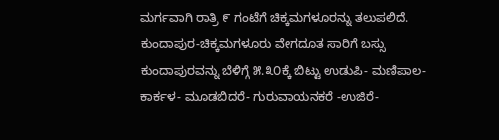ಮರ್ಗವಾಗಿ ರಾತ್ರಿ ೯ ಗಂಟೆಗೆ ಚಿಕ್ಕಮಗಳೂರನ್ನು ತಲುಪಲಿದೆ.
ಕುಂದಾಪುರ-ಚಿಕ್ಕಮಗಳೂರು ವೇಗದೂತ ಸಾರಿಗೆ ಬಸ್ಸು ಕುಂದಾಪುರವನ್ನು ಬೆಳಿಗ್ಗೆ ೫.೩೦ಕ್ಕೆ ಬಿಟ್ಟು ಉಡುಪಿ- ಮಣಿಪಾಲ- ಕಾರ್ಕಳ- ಮೂಡಬಿದರೆ- ಗುರುವಾಯನಕರೆ -ಉಜಿರೆ-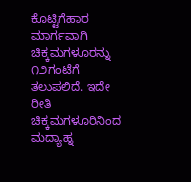ಕೊಟ್ಟಿಗೆಹಾರ ಮಾರ್ಗವಾಗಿ ಚಿಕ್ಕಮಗಳೂರನ್ನು ೧೨ಗಂಟೆಗೆ ತಲುಪಲಿದೆ. ಇದೇ ರೀತಿ ಚಿಕ್ಕಮಗಳೂರಿನಿಂದ ಮದ್ಯಾಹ್ನ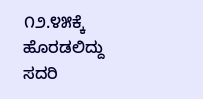೧೨.೪೫ಕ್ಕೆ ಹೊರಡಲಿದ್ದು ಸದರಿ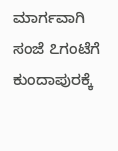ಮಾರ್ಗವಾಗಿ ಸಂಜೆ ೭ಗಂಟೆಗೆ ಕುಂದಾಪುರಕ್ಕೆ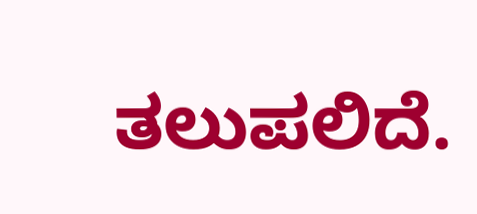ತಲುಪಲಿದೆ.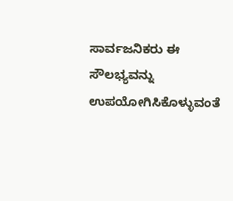ಸಾರ್ವಜನಿಕರು ಈ ಸೌಲಭ್ಯವನ್ನು ಉಪಯೋಗಿಸಿಕೊಳ್ಳುವಂತೆ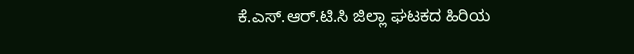ಕೆ.ಎಸ್.ಆರ್.ಟಿ.ಸಿ ಜಿಲ್ಲಾ ಘಟಕದ ಹಿರಿಯ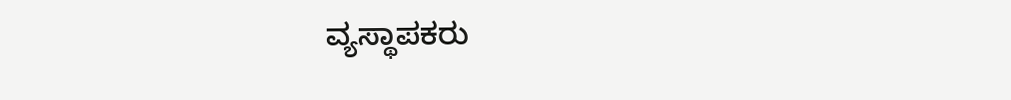ವ್ಯಸ್ಥಾಪಕರು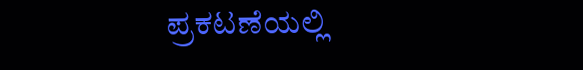ಪ್ರಕಟಣೆಯಲ್ಲಿ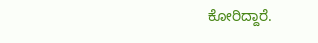ಕೋರಿದ್ದಾರೆ.